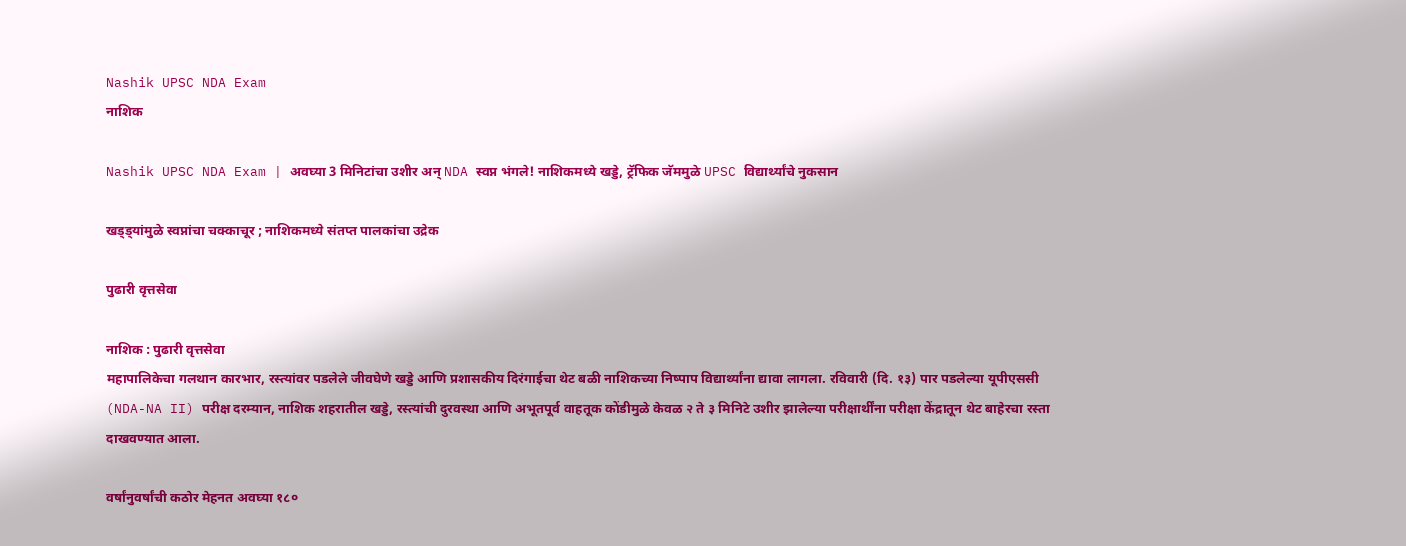Nashik UPSC NDA Exam
नाशिक

Nashik UPSC NDA Exam | अवघ्या 3 मिनिटांचा उशीर अन् NDA स्वप्न भंगले! नाशिकमध्ये खड्डे, ट्रॅफिक जॅममुळे UPSC विद्यार्थ्यांचे नुकसान

खड्ड्यांमुळे स्वप्नांचा चक्काचूर ; नाशिकमध्ये संतप्त पालकांचा उद्रेक

पुढारी वृत्तसेवा

नाशिक : पुढारी वृत्तसेवा
महापालिकेचा गलथान कारभार, रस्त्यांवर पडलेले जीवघेणे खड्डे आणि प्रशासकीय दिरंगाईचा थेट बळी नाशिकच्या निष्पाप विद्यार्थ्यांना द्यावा लागला. रविवारी (दि. १३) पार पडलेल्या यूपीएससी (NDA-NA II) परीक्ष दरम्यान, नाशिक शहरातील खड्डे, रस्त्यांची दुरवस्था आणि अभूतपूर्व वाहतूक कोंडीमुळे केवळ २ ते ३ मिनिटे उशीर झालेल्या परीक्षार्थींना परीक्षा केंद्रातून थेट बाहेरचा रस्ता दाखवण्यात आला.

वर्षांनुवर्षांची कठोर मेहनत अवघ्या १८०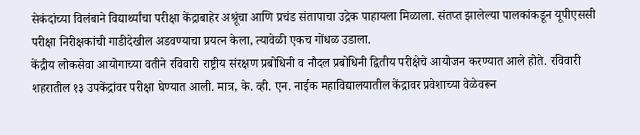सेकंदांच्या विलंबाने विद्यार्थ्यांचा परीक्षा केंद्राबाहेर अश्रूंचा आणि प्रचंड संतापाचा उद्रेक पाहायला मिळाला. संतप्त झालेल्या पालकांकडून यूपीएससी परीक्षा निरीक्षकांची गाडीदेखील अडवण्याचा प्रयत्न केला, त्यावेळी एकच गोंधळ उडाला.
केंद्रीय लोकसेवा आयोगाच्या वतीने रविवारी राष्ट्रीय संरक्षण प्रबोधिनी व नौदल प्रबोधिनी द्वितीय परीक्षेचे आयोजन करण्यात आले होते. रविवारी शहरातील १३ उपकेंद्रांवर परीक्षा घेण्यात आली. मात्र, के. व्ही. एन. नाईक महाविद्यालयातील केंद्रावर प्रवेशाच्या वेळेवरून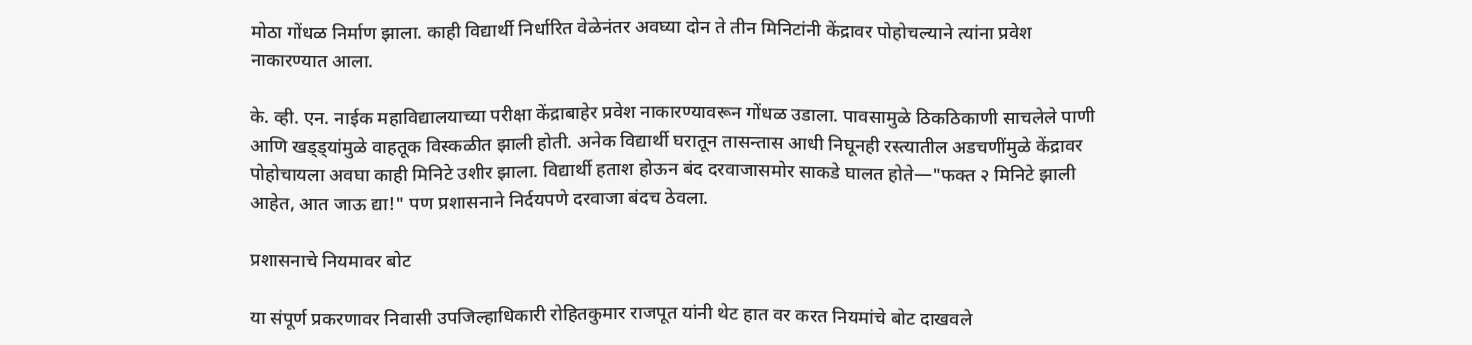मोठा गोंधळ निर्माण झाला. काही विद्यार्थी निर्धारित वेळेनंतर अवघ्या दोन ते तीन मिनिटांनी केंद्रावर पोहोचल्याने त्यांना प्रवेश नाकारण्यात आला.

के. व्ही. एन. नाईक महाविद्यालयाच्या परीक्षा केंद्राबाहेर प्रवेश नाकारण्यावरून गोंधळ उडाला. पावसामुळे ठिकठिकाणी साचलेले पाणी आणि खड्ड्यांमुळे वाहतूक विस्कळीत झाली होती. अनेक विद्यार्थी घरातून तासन्तास आधी निघूनही रस्त्यातील अडचणींमुळे केंद्रावर पोहोचायला अवघा काही मिनिटे उशीर झाला. विद्यार्थी हताश होऊन बंद दरवाजासमोर साकडे घालत होते—"फक्त २ मिनिटे झाली आहेत, आत जाऊ द्या!" पण प्रशासनाने निर्दयपणे दरवाजा बंदच ठेवला.

प्रशासनाचे नियमावर बोट

या संपूर्ण प्रकरणावर निवासी उपजिल्हाधिकारी रोहितकुमार राजपूत यांनी थेट हात वर करत नियमांचे बोट दाखवले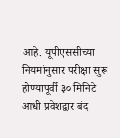आहे. यूपीएससीच्या नियमांनुसार परीक्षा सुरू होण्यापूर्वी ३० मिनिटे आधी प्रवेशद्वार बंद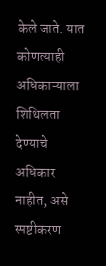केले जाते. यात कोणत्याही अधिकाऱ्याला शिथिलता देण्याचे अधिकार नाहीत, असे स्पष्टीकरण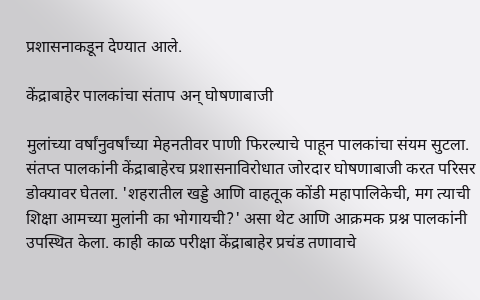प्रशासनाकडून देण्यात आले.

केंद्राबाहेर पालकांचा संताप अन् घोषणाबाजी

मुलांच्या वर्षांनुवर्षांच्या मेहनतीवर पाणी फिरल्याचे पाहून पालकांचा संयम सुटला. संतप्त पालकांनी केंद्राबाहेरच प्रशासनाविरोधात जोरदार घोषणाबाजी करत परिसर डोक्यावर घेतला. 'शहरातील खड्डे आणि वाहतूक कोंडी महापालिकेची, मग त्याची शिक्षा आमच्या मुलांनी का भोगायची?' असा थेट आणि आक्रमक प्रश्न पालकांनी उपस्थित केला. काही काळ परीक्षा केंद्राबाहेर प्रचंड तणावाचे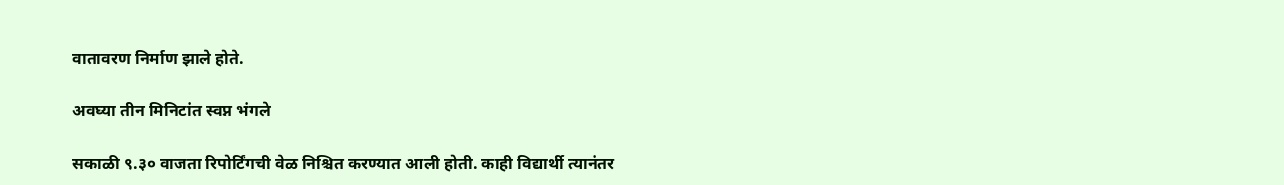वातावरण निर्माण झाले होते.

अवघ्या तीन मिनिटांत स्वप्न भंगले

सकाळी ९.३० वाजता रिपोर्टिंगची वेळ निश्चित करण्यात आली होती. काही विद्यार्थी त्यानंतर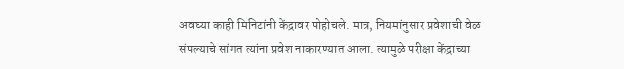अवघ्या काही मिनिटांनी केंद्रावर पोहोचले. मात्र, नियमांनुसार प्रवेशाची वेळ संपल्याचे सांगत त्यांना प्रवेश नाकारण्यात आला. त्यामुळे परीक्षा केंद्राच्या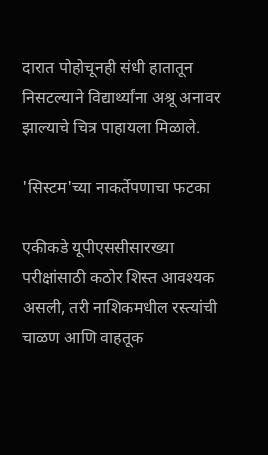दारात पोहोचूनही संधी हातातून निसटल्याने विद्यार्थ्यांना अश्रू अनावर झाल्याचे चित्र पाहायला मिळाले.

'सिस्टम'च्या नाकर्तेपणाचा फटका

एकीकडे यूपीएससीसारख्या परीक्षांसाठी कठोर शिस्त आवश्यक असली, तरी नाशिकमधील रस्त्यांची चाळण आणि वाहतूक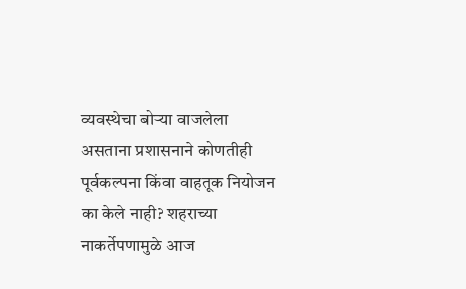व्यवस्थेचा बोऱ्या वाजलेला असताना प्रशासनाने कोणतीही पूर्वकल्पना किंवा वाहतूक नियोजन का केले नाही? शहराच्या नाकर्तेपणामुळे आज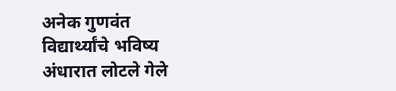अनेक गुणवंत विद्यार्थ्यांचे भविष्य अंधारात लोटले गेले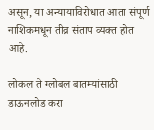असून, या अन्यायाविरोधात आता संपूर्ण नाशिकमधून तीव्र संताप व्यक्त होत आहे.

लोकल ते ग्लोबल बातम्यांसाठी डाऊनलोड करा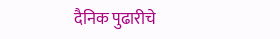दैनिक पुढारीचे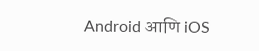Android आणि iOS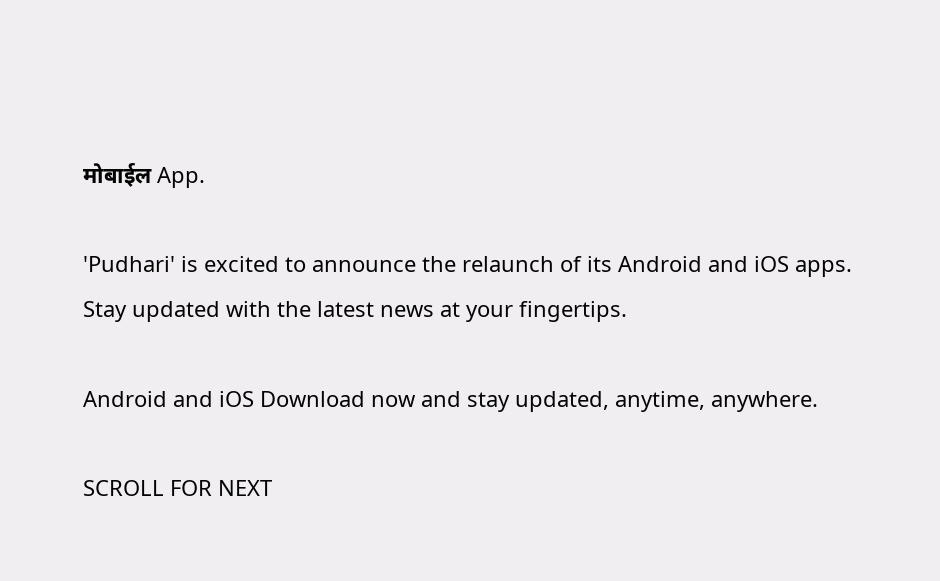मोबाईल App.

'Pudhari' is excited to announce the relaunch of its Android and iOS apps. Stay updated with the latest news at your fingertips.

Android and iOS Download now and stay updated, anytime, anywhere.

SCROLL FOR NEXT